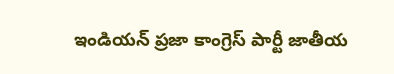ఇండియన్ ప్రజా కాంగ్రెస్ పార్టీ జాతీయ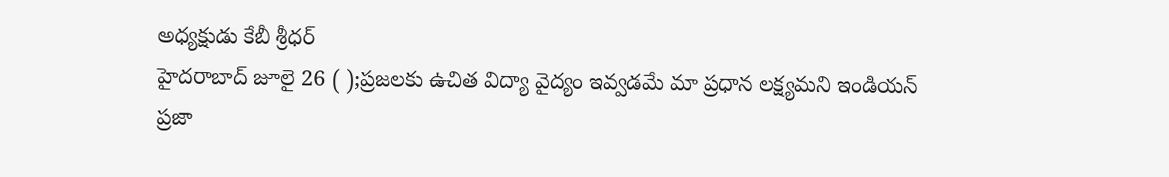అధ్యక్షుడు కేబీ శ్రీధర్
హైదరాబాద్ జూలై 26 ( );ప్రజలకు ఉచిత విద్యా వైద్యం ఇవ్వడమే మా ప్రధాన లక్ష్యమని ఇండియన్ ప్రజా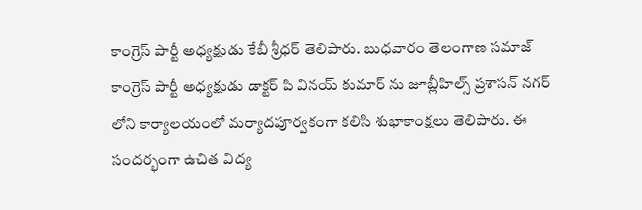కాంగ్రెస్ పార్టీ అధ్యక్షుడు కేబీ శ్రీధర్ తెలిపారు. బుధవారం తెలంగాణ సమాజ్ కాంగ్రెస్ పార్టీ అధ్యక్షుడు డాక్టర్ పి వినయ్ కుమార్ ను జూబ్లీహిల్స్ ప్రశాసన్ నగర్ లోని కార్యాలయంలో మర్యాదపూర్వకంగా కలిసి శుభాకాంక్షలు తెలిపారు. ఈ సందర్భంగా ఉచిత విద్య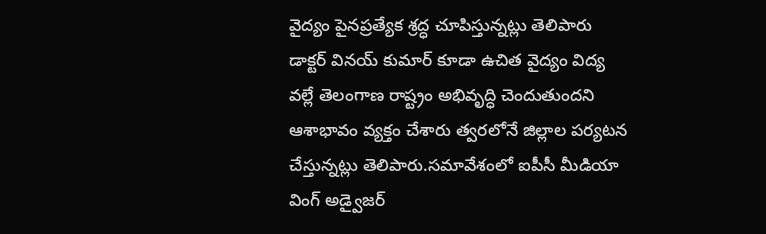వైద్యం పైనప్రత్యేక శ్రద్ధ చూపిస్తున్నట్లు తెలిపారు డాక్టర్ వినయ్ కుమార్ కూడా ఉచిత వైద్యం విద్య వల్లే తెలంగాణ రాష్ట్రం అభివృద్ధి చెందుతుందని ఆశాభావం వ్యక్తం చేశారు త్వరలోనే జిల్లాల పర్యటన చేస్తున్నట్లు తెలిపారు.సమావేశంలో ఐపీసీ మీడియా వింగ్ అడ్వైజర్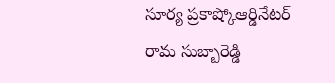సూర్య ప్రకాష్కోఆర్డినేటర్ రామ సుబ్బారెడ్డి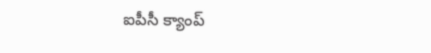ఐపీసీ క్యాంప్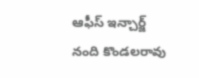ఆఫీస్ ఇన్చార్జ్ నంది కొండలరావు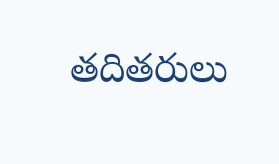తదితరులు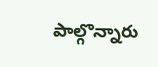పాల్గొన్నారు